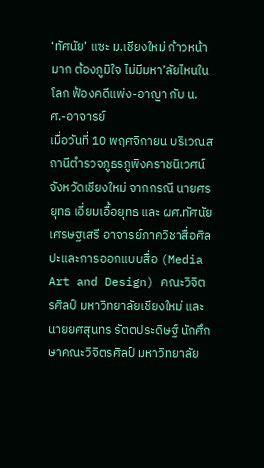‘ทัศนัย’ แซะ ม.เชียงใหม่ ก้าวหน้ามาก ต้องภูมิใจ ไม่มีมหา’ลัยไหนในโลก ฟ้องคดีแพ่ง-อาญา กับ น.ศ.-อาจารย์
เมื่อวันที่ 10 พฤศจิกายน บริเวณสถานีตำรวจภูธรภูพิงคราชนิเวศน์ จังหวัดเชียงใหม่ จากกรณี นายศรยุทธ เอี่ยมเอื้อยุทธ และ ผศ.ทัศนัย เศรษฐเสรี อาจารย์ภาควิชาสื่อศิลปะและการออกแบบสื่อ (Media Art and Design) คณะวิจิตรศิลป์ มหาวิทยาลัยเชียงใหม่ และนายยศสุนทร รัตตประดิษฐ์ นักศึกษาคณะวิจิตรศิลป์ มหาวิทยาลัย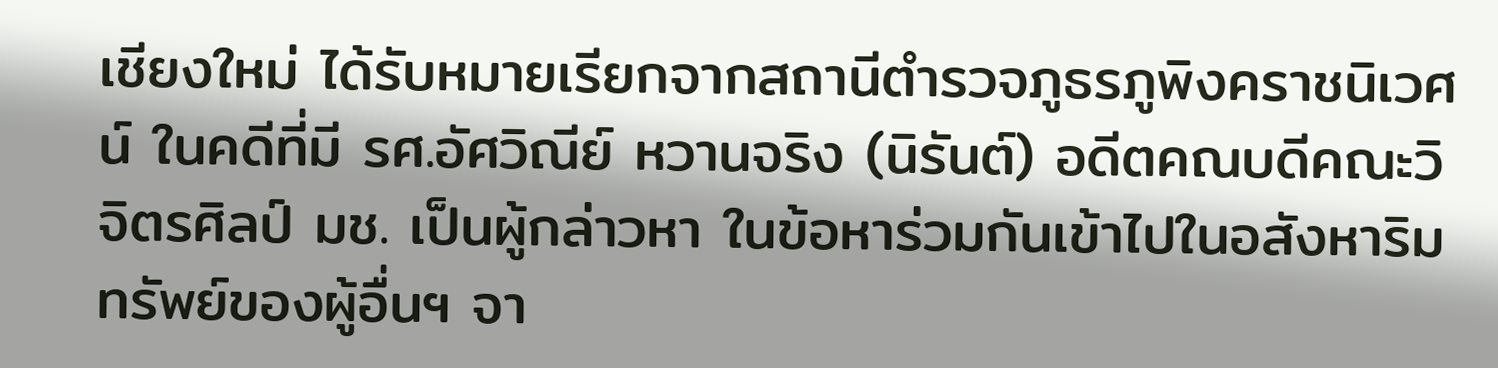เชียงใหม่ ได้รับหมายเรียกจากสถานีตำรวจภูธรภูพิงคราชนิเวศน์ ในคดีที่มี รศ.อัศวิณีย์ หวานจริง (นิรันต์) อดีตคณบดีคณะวิจิตรศิลป์ มช. เป็นผู้กล่าวหา ในข้อหาร่วมกันเข้าไปในอสังหาริมทรัพย์ของผู้อื่นฯ จา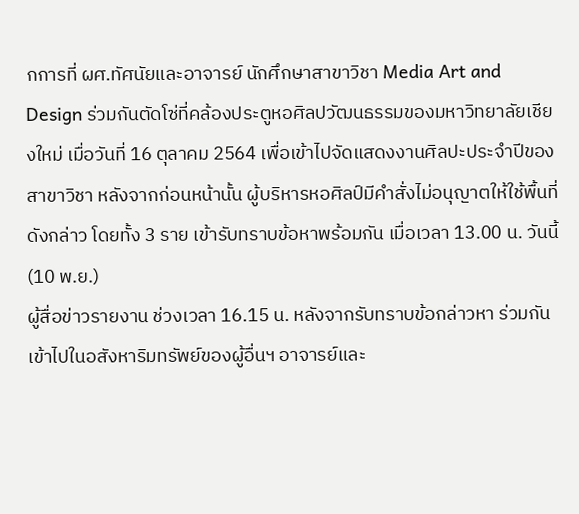กการที่ ผศ.ทัศนัยและอาจารย์ นักศึกษาสาขาวิชา Media Art and Design ร่วมกันตัดโซ่ที่คล้องประตูหอศิลปวัฒนธรรมของมหาวิทยาลัยเชียงใหม่ เมื่อวันที่ 16 ตุลาคม 2564 เพื่อเข้าไปจัดแสดงงานศิลปะประจำปีของสาขาวิชา หลังจากก่อนหน้านั้น ผู้บริหารหอศิลป์มีคำสั่งไม่อนุญาตให้ใช้พื้นที่ดังกล่าว โดยทั้ง 3 ราย เข้ารับทราบข้อหาพร้อมกัน เมื่อเวลา 13.00 น. วันนี้ (10 พ.ย.)
ผู้สื่อข่าวรายงาน ช่วงเวลา 16.15 น. หลังจากรับทราบข้อกล่าวหา ร่วมกันเข้าไปในอสังหาริมทรัพย์ของผู้อื่นฯ อาจารย์และ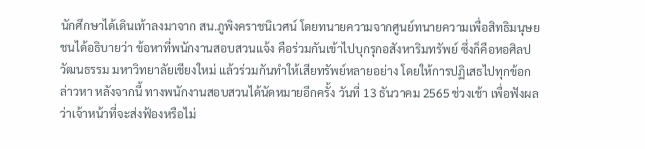นักศึกษาได้เดินเท้าลงมาจาก สน.ภูพิงคราชนิเวศน์ โดยทนายความจากศูนย์ทนายความเพื่อสิทธิมนุษยชนได้อธิบายว่า ข้อหาที่พนักงานสอบสวนแจ้ง คือร่วมกันเข้าไปบุกรุกอสังหาริมทรัพย์ ซึ่งก็คือหอศิลปวัฒนธรรม มหาวิทยาลัยเชียงใหม่ แล้วร่วมกันทำให้เสียทรัพย์หลายอย่าง โดยให้การปฏิเสธไปทุกข้อกล่าวหา หลังจากนี้ ทางพนักงานสอบสวนได้นัดหมายอีกครั้ง วันที่ 13 ธันวาคม 2565 ช่วงเช้า เพื่อฟังผลว่าเจ้าหน้าที่จะส่งฟ้องหรือไม่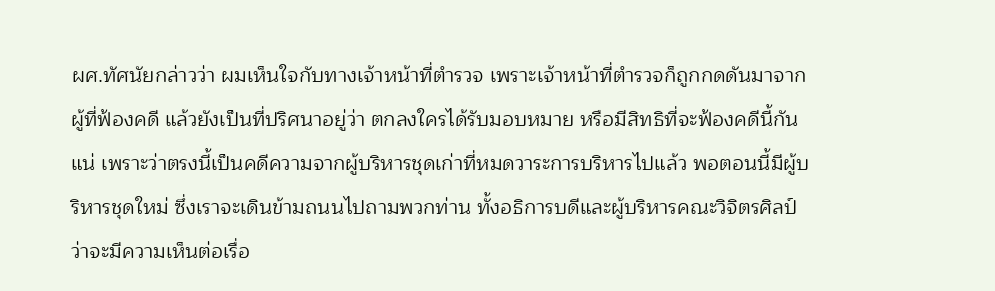ผศ.ทัศนัยกล่าวว่า ผมเห็นใจกับทางเจ้าหน้าที่ตำรวจ เพราะเจ้าหน้าที่ตำรวจก็ถูกกดดันมาจากผู้ที่ฟ้องคดี แล้วยังเป็นที่ปริศนาอยู่ว่า ตกลงใครได้รับมอบหมาย หรือมีสิทธิที่จะฟ้องคดีนี้กันแน่ เพราะว่าตรงนี้เป็นคดีความจากผู้บริหารชุดเก่าที่หมดวาระการบริหารไปแล้ว พอตอนนี้มีผู้บริหารชุดใหม่ ซึ่งเราจะเดินข้ามถนนไปถามพวกท่าน ทั้งอธิการบดีและผู้บริหารคณะวิจิตรศิลป์ ว่าจะมีความเห็นต่อเรื่อ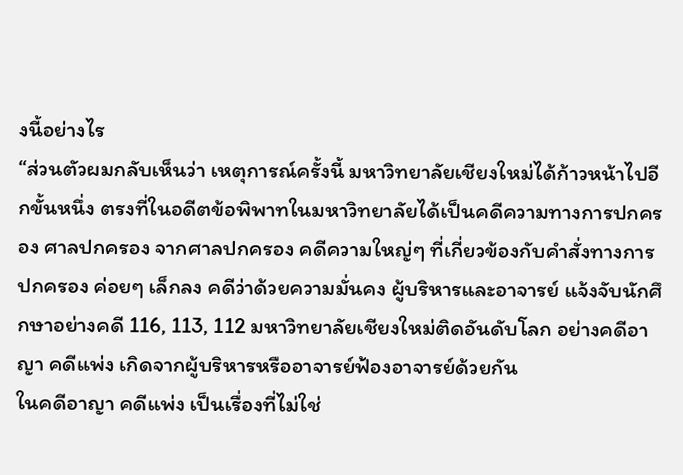งนี้อย่างไร
“ส่วนตัวผมกลับเห็นว่า เหตุการณ์ครั้งนี้ มหาวิทยาลัยเชียงใหม่ได้ก้าวหน้าไปอีกขั้นหนึ่ง ตรงที่ในอดีตข้อพิพาทในมหาวิทยาลัยได้เป็นคดีความทางการปกครอง ศาลปกครอง จากศาลปกครอง คดีความใหญ่ๆ ที่เกี่ยวข้องกับคำสั่งทางการปกครอง ค่อยๆ เล็กลง คดีว่าด้วยความมั่นคง ผู้บริหารและอาจารย์ แจ้งจับนักศึกษาอย่างคดี 116, 113, 112 มหาวิทยาลัยเชียงใหม่ติดอันดับโลก อย่างคดีอาญา คดีแพ่ง เกิดจากผู้บริหารหรืออาจารย์ฟ้องอาจารย์ด้วยกัน
ในคดีอาญา คดีแพ่ง เป็นเรื่องที่ไม่ใช่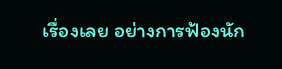เรื่องเลย อย่างการฟ้องนัก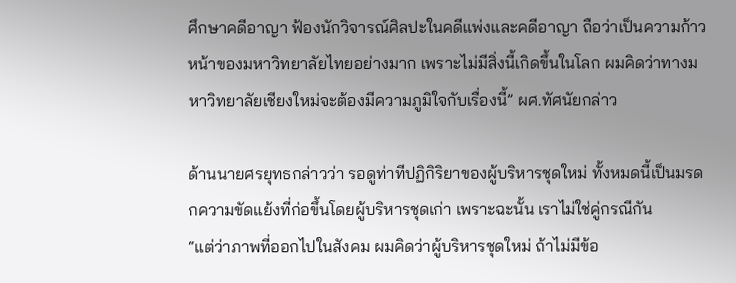ศึกษาคดีอาญา ฟ้องนักวิจารณ์ศิลปะในคดีแพ่งและคดีอาญา ถือว่าเป็นความก้าวหน้าของมหาวิทยาลัยไทยอย่างมาก เพราะไม่มีสิ่งนี้เกิดขึ้นในโลก ผมคิดว่าทางมหาวิทยาลัยเชียงใหม่จะต้องมีความภูมิใจกับเรื่องนี้” ผศ.ทัศนัยกล่าว

ด้านนายศรยุทธกล่าวว่า รอดูท่าทีปฏิกิริยาของผู้บริหารชุดใหม่ ทั้งหมดนี้เป็นมรดกความขัดแย้งที่ก่อขึ้นโดยผู้บริหารชุดเก่า เพราะฉะนั้น เราไม่ใช่คู่กรณีกัน
“แต่ว่าภาพที่ออกไปในสังคม ผมคิดว่าผู้บริหารชุดใหม่ ถ้าไม่มีข้อ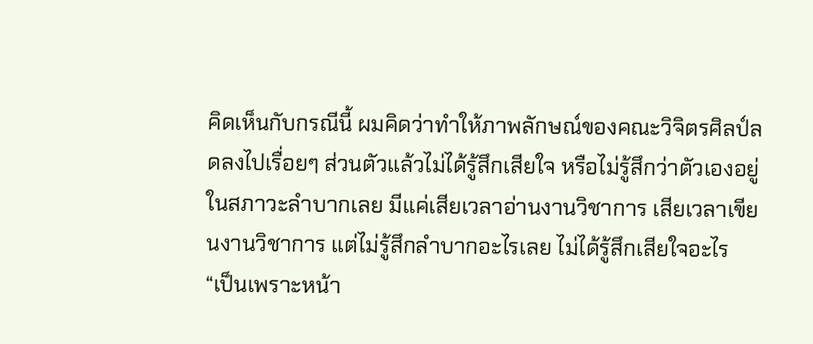คิดเห็นกับกรณีนี้ ผมคิดว่าทำให้ภาพลักษณ์ของคณะวิจิตรศิลป์ลดลงไปเรื่อยๆ ส่วนตัวแล้วไม่ได้รู้สึกเสียใจ หรือไม่รู้สึกว่าตัวเองอยู่ในสภาวะลำบากเลย มีแค่เสียเวลาอ่านงานวิชาการ เสียเวลาเขียนงานวิชาการ แต่ไม่รู้สึกลำบากอะไรเลย ไม่ได้รู้สึกเสียใจอะไร
“เป็นเพราะหน้า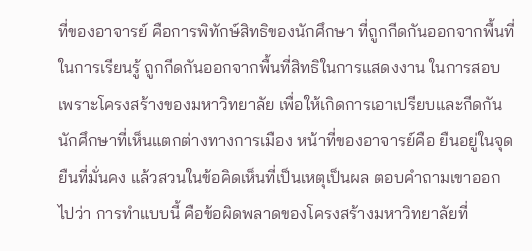ที่ของอาจารย์ คือการพิทักษ์สิทธิของนักศึกษา ที่ถูกกีดกันออกจากพื้นที่ในการเรียนรู้ ถูกกีดกันออกจากพื้นที่สิทธิในการแสดงงาน ในการสอบ เพราะโครงสร้างของมหาวิทยาลัย เพื่อให้เกิดการเอาเปรียบและกีดกันนักศึกษาที่เห็นแตกต่างทางการเมือง หน้าที่ของอาจารย์คือ ยืนอยู่ในจุดยืนที่มั่นคง แล้วสวนในข้อคิดเห็นที่เป็นเหตุเป็นผล ตอบคำถามเขาออกไปว่า การทำแบบนี้ คือข้อผิดพลาดของโครงสร้างมหาวิทยาลัยที่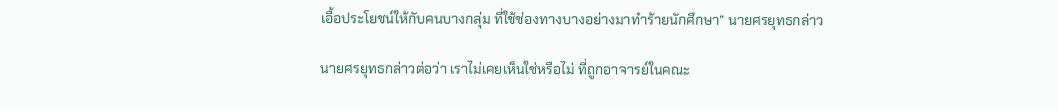เอื้อประโยชน์ให้กับคนบางกลุ่ม ที่ใช้ช่องทางบางอย่างมาทำร้ายนักศึกษา” นายศรยุทธกล่าว

นายศรยุทธกล่าวต่อว่า เราไม่เคยเห็นใช่หรือไม่ ที่ถูกอาจารย์ในคณะ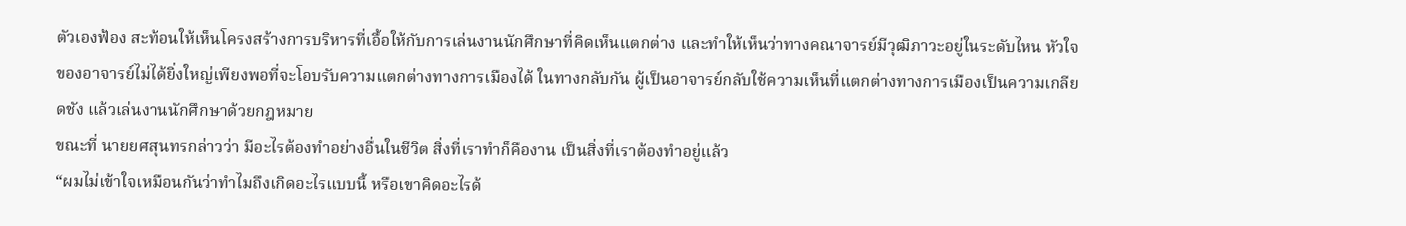ตัวเองฟ้อง สะท้อนให้เห็นโครงสร้างการบริหารที่เอื้อให้กับการเล่นงานนักศึกษาที่คิดเห็นแตกต่าง และทำให้เห็นว่าทางคณาจารย์มีวุฒิภาวะอยู่ในระดับไหน หัวใจของอาจารย์ไม่ได้ยิ่งใหญ่เพียงพอที่จะโอบรับความแตกต่างทางการเมืองได้ ในทางกลับกัน ผู้เป็นอาจารย์กลับใช้ความเห็นที่แตกต่างทางการเมืองเป็นความเกลียดชัง แล้วเล่นงานนักศึกษาด้วยกฎหมาย
ขณะที่ นายยศสุนทรกล่าวว่า มีอะไรต้องทำอย่างอื่นในชีวิต สิ่งที่เราทำก็คืองาน เป็นสิ่งที่เราต้องทำอยู่แล้ว
“ผมไม่เข้าใจเหมือนกันว่าทำไมถึงเกิดอะไรแบบนี้ หรือเขาคิดอะไรด้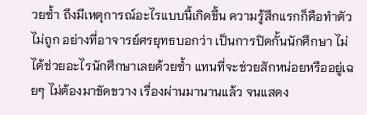วยซ้ำ ถึงมีเหตุการณ์อะไรแบบนี้เกิดขึ้น ความรู้สึกแรกก็คือทำตัวไม่ถูก อย่างที่อาจารย์ศรยุทธบอกว่า เป็นการปิดกั้นนักศึกษา ไม่ได้ช่วยอะไรนักศึกษาเลยด้วยซ้ำ แทนที่จะช่วยสักหน่อยหรืออยู่เฉยๆ ไม่ต้องมาขัดขวาง เรื่องผ่านมานานแล้ว จนแสดง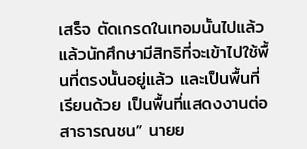เสร็จ ตัดเกรดในเทอมนั้นไปแล้ว แล้วนักศึกษามีสิทธิที่จะเข้าไปใช้พื้นที่ตรงนั้นอยู่แล้ว และเป็นพื้นที่เรียนด้วย เป็นพื้นที่แสดงงานต่อสาธารณชน” นายย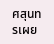ศสุนทรเผย